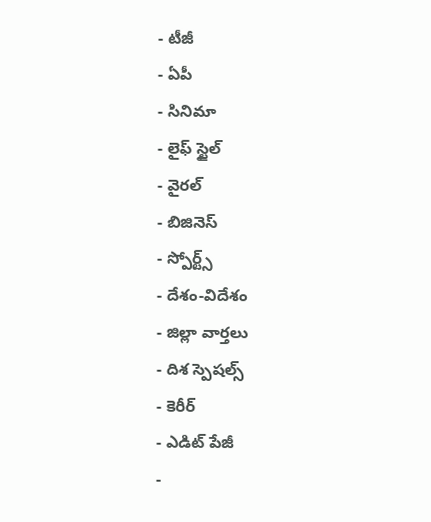- టీజీ
- ఏపీ
- సినిమా
- లైఫ్ స్టైల్
- వైరల్
- బిజినెస్
- స్పోర్ట్స్
- దేశం-విదేశం
- జిల్లా వార్తలు
- దిశ స్పెషల్స్
- కెరీర్
- ఎడిట్ పేజీ
-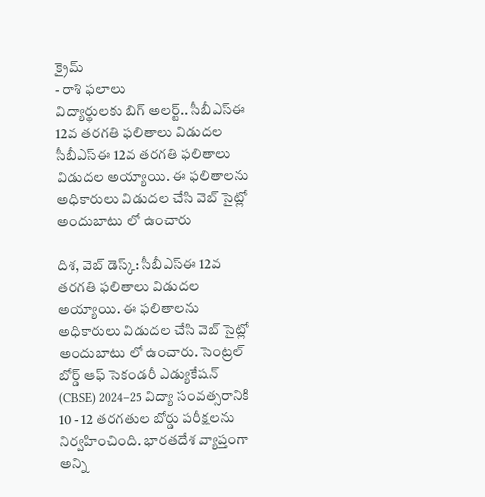క్రైమ్
- రాశి ఫలాలు
విద్యార్థులకు బిగ్ అలర్ట్.. సీబీఎస్ఈ 12వ తరగతి ఫలితాలు విడుదల
సీబీఎస్ఈ 12వ తరగతి ఫలితాలు విడుదల అయ్యాయి. ఈ ఫలితాలను అధికారులు విడుదల చేసి వెబ్ సైట్లో అందుబాటు లో ఉంచారు

దిశ, వెబ్ డెస్క్: సీబీఎస్ఈ 12వ తరగతి ఫలితాలు విడుదల అయ్యాయి. ఈ ఫలితాలను అధికారులు విడుదల చేసి వెబ్ సైట్లో అందుబాటు లో ఉంచారు. సెంట్రల్ బోర్డ్ ఆఫ్ సెకండరీ ఎడ్యుకేషన్ (CBSE) 2024–25 విద్యా సంవత్సరానికి 10 - 12 తరగతుల బోర్డు పరీక్షలను నిర్వహించింది. భారతదేశ వ్యాప్తంగా అన్ని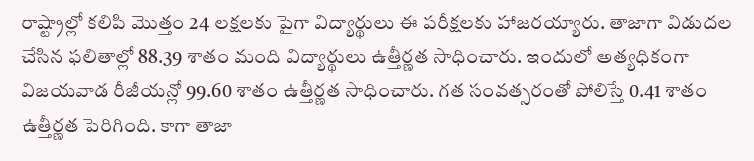రాష్ట్రాల్లో కలిపి మొత్తం 24 లక్షలకు పైగా విద్యార్థులు ఈ పరీక్షలకు హాజరయ్యారు. తాజాగా విడుదల చేసిన ఫలితాల్లో 88.39 శాతం మంది విద్యార్థులు ఉత్తీర్ణత సాధించారు. ఇందులో అత్యధికంగా విజయవాడ రీజీయన్లో 99.60 శాతం ఉత్తీర్ణత సాధించారు. గత సంవత్సరంతో పోలిస్తే 0.41 శాతం ఉత్తీర్ణత పెరిగింది. కాగా తాజా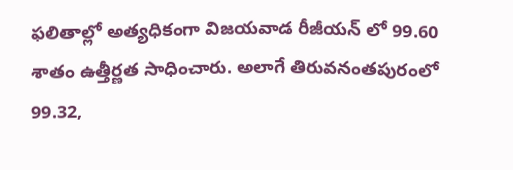ఫలితాల్లో అత్యధికంగా విజయవాడ రీజీయన్ లో 99.60 శాతం ఉత్తీర్ణత సాధించారు. అలాగే తిరువనంతపురంలో 99.32,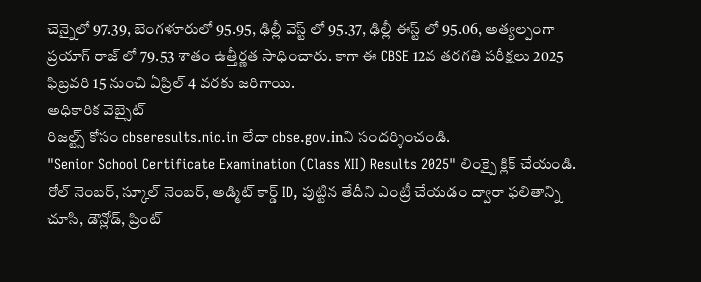చెన్నైలో 97.39, బెంగళూరులో 95.95, ఢిల్లీ వెస్ట్ లో 95.37, ఢిల్లీ ఈస్ట్ లో 95.06, అత్యల్పంగా ప్రయాగ్ రాజ్ లో 79.53 శాతం ఉత్తీర్ణత సాధించారు. కాగా ఈ CBSE 12వ తరగతి పరీక్షలు 2025 ఫిబ్రవరి 15 నుంచి ఏప్రిల్ 4 వరకు జరిగాయి.
అధికారిక వెబ్సైట్
రిజల్ట్స్ కోసం cbseresults.nic.in లేదా cbse.gov.inని సందర్శించండి.
"Senior School Certificate Examination (Class XII) Results 2025" లింక్పై క్లిక్ చేయండి.
రోల్ నెంబర్, స్కూల్ నెంబర్, అడ్మిట్ కార్డ్ ID, పుట్టిన తేదీని ఎంట్రీ చేయడం ద్వారా ఫలితాన్ని చూసి, డౌన్లోడ్, ప్రింట్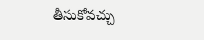తీసుకోవచ్చు